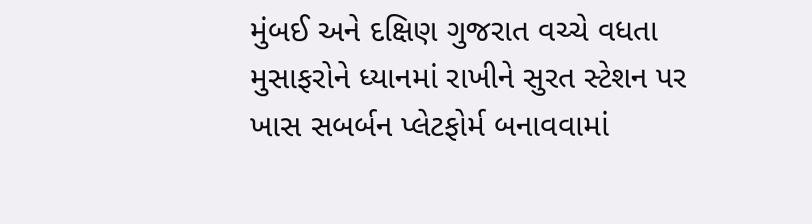મુંબઈ અને દક્ષિણ ગુજરાત વચ્ચે વધતા મુસાફરોને ધ્યાનમાં રાખીને સુરત સ્ટેશન પર ખાસ સબર્બન પ્લેટફોર્મ બનાવવામાં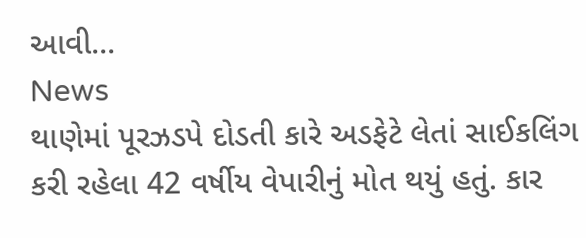આવી...
News
થાણેમાં પૂરઝડપે દોડતી કારે અડફેટે લેતાં સાઈકલિંગ કરી રહેલા 42 વર્ષીય વેપારીનું મોત થયું હતું. કાર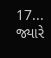17...
જ્યારે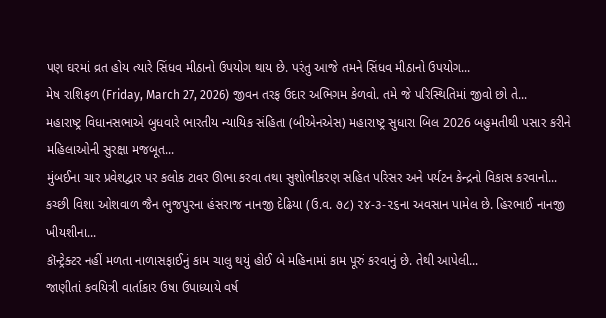પણ ઘરમાં વ્રત હોય ત્યારે સિંધવ મીઠાનો ઉપયોગ થાય છે. પરંતુ આજે તમને સિંધવ મીઠાનો ઉપયોગ...
મેષ રાશિફળ (Friday, March 27, 2026) જીવન તરફ ઉદાર અભિગમ કેળવો. તમે જે પરિસ્થિતિમાં જીવો છો તે...
મહારાષ્ટ્ર વિધાનસભાએ બુધવારે ભારતીય ન્યાયિક સંહિતા (બીએનએસ) મહારાષ્ટ્ર સુધારા બિલ 2026 બહુમતીથી પસાર કરીને મહિલાઓની સુરક્ષા મજબૂત...
મુંબઈના ચાર પ્રવેશદ્વાર પર કલોક ટાવર ઊભા કરવા તથા સુશોભીકરણ સહિત પરિસર અને પર્યટન કેન્દ્રનો વિકાસ કરવાનો...
કચ્છી વિશા ઓશવાળ જૈન ભુજપુરના હંસરાજ નાનજી દેઢિયા (ઉ.વ. ૭૮) ૨૪-૩-૨૬ના અવસાન પામેલ છે. હિરભાઈ નાનજી ખીયશીના...
કૉન્ટ્રેક્ટર નહીં મળતા નાળાસફાઈનું કામ ચાલુ થયું હોઈ બે મહિનામાં કામ પૂરું કરવાનું છે. તેથી આપેલી...
જાણીતાં કવયિત્રી વાર્તાકાર ઉષા ઉપાધ્યાયે વર્ષ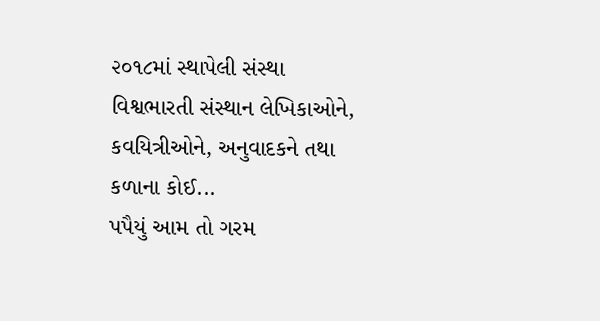૨૦૧૮માં સ્થાપેલી સંસ્થા વિશ્વભારતી સંસ્થાન લેખિકાઓને, કવયિત્રીઓને, અનુવાદકને તથા કળાના કોઈ...
પપૈયું આમ તો ગરમ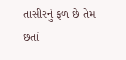તાસીરનું ફળ છે તેમ છતાં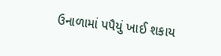ઉનાળામાં પપૈયું ખાઈ શકાય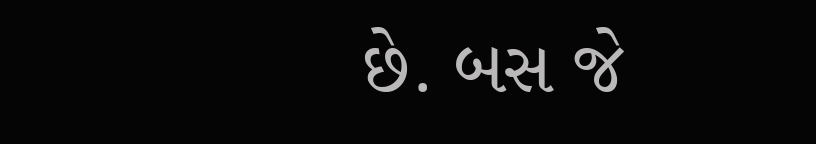છે. બસ જે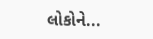લોકોને...